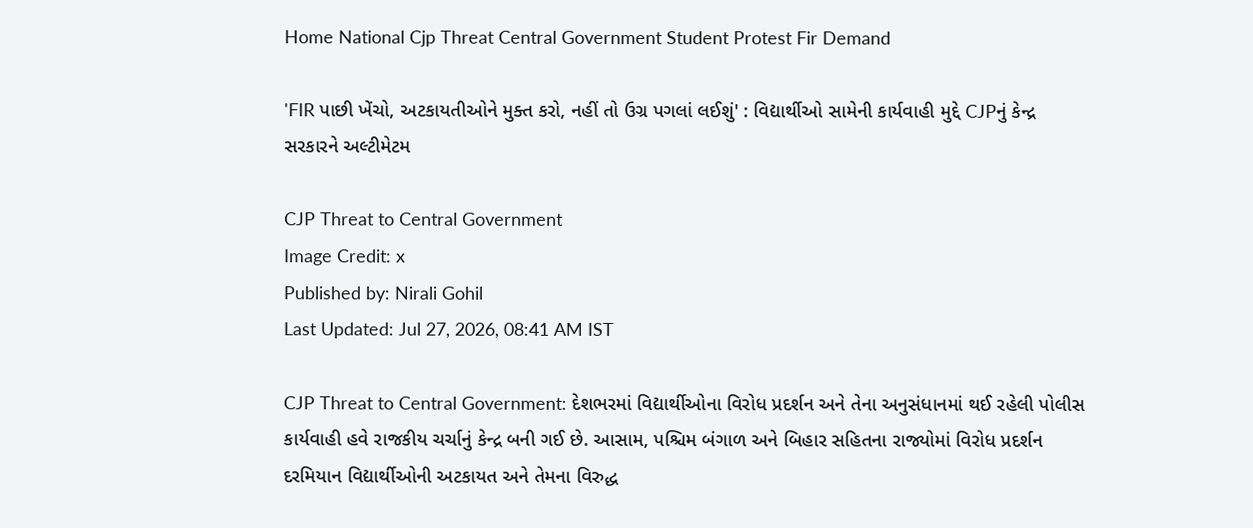Home National Cjp Threat Central Government Student Protest Fir Demand

'FIR પાછી ખેંચો, અટકાયતીઓને મુક્ત કરો, નહીં તો ઉગ્ર પગલાં લઈશું' : વિદ્યાર્થીઓ સામેની કાર્યવાહી મુદ્દે CJPનું કેન્દ્ર સરકારને અલ્ટીમેટમ

CJP Threat to Central Government
Image Credit: x
Published by: Nirali Gohil
Last Updated: Jul 27, 2026, 08:41 AM IST

CJP Threat to Central Government: દેશભરમાં વિદ્યાર્થીઓના વિરોધ પ્રદર્શન અને તેના અનુસંધાનમાં થઈ રહેલી પોલીસ કાર્યવાહી હવે રાજકીય ચર્ચાનું કેન્દ્ર બની ગઈ છે. આસામ, પશ્ચિમ બંગાળ અને બિહાર સહિતના રાજ્યોમાં વિરોધ પ્રદર્શન દરમિયાન વિદ્યાર્થીઓની અટકાયત અને તેમના વિરુદ્ધ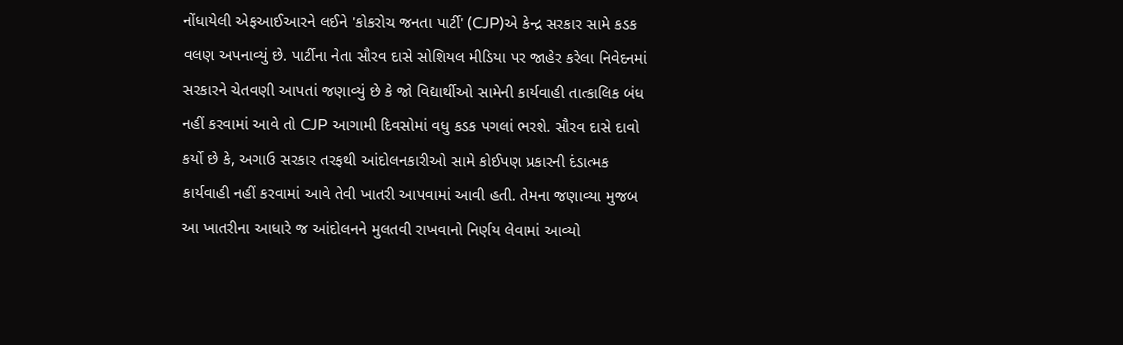નોંધાયેલી એફઆઈઆરને લઈને 'કોકરોચ જનતા પાર્ટી' (CJP)એ કેન્દ્ર સરકાર સામે કડક વલણ અપનાવ્યું છે. પાર્ટીના નેતા સૌરવ દાસે સોશિયલ મીડિયા પર જાહેર કરેલા નિવેદનમાં સરકારને ચેતવણી આપતાં જણાવ્યું છે કે જો વિદ્યાર્થીઓ સામેની કાર્યવાહી તાત્કાલિક બંધ નહીં કરવામાં આવે તો CJP આગામી દિવસોમાં વધુ કડક પગલાં ભરશે. સૌરવ દાસે દાવો કર્યો છે કે, અગાઉ સરકાર તરફથી આંદોલનકારીઓ સામે કોઈપણ પ્રકારની દંડાત્મક કાર્યવાહી નહીં કરવામાં આવે તેવી ખાતરી આપવામાં આવી હતી. તેમના જણાવ્યા મુજબ આ ખાતરીના આધારે જ આંદોલનને મુલતવી રાખવાનો નિર્ણય લેવામાં આવ્યો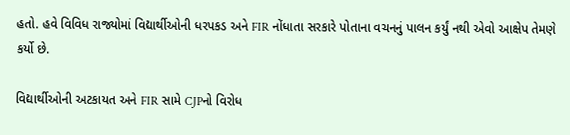હતો. હવે વિવિધ રાજ્યોમાં વિદ્યાર્થીઓની ધરપકડ અને FIR નોંધાતા સરકારે પોતાના વચનનું પાલન કર્યું નથી એવો આક્ષેપ તેમણે કર્યો છે.

વિદ્યાર્થીઓની અટકાયત અને FIR સામે CJPનો વિરોધ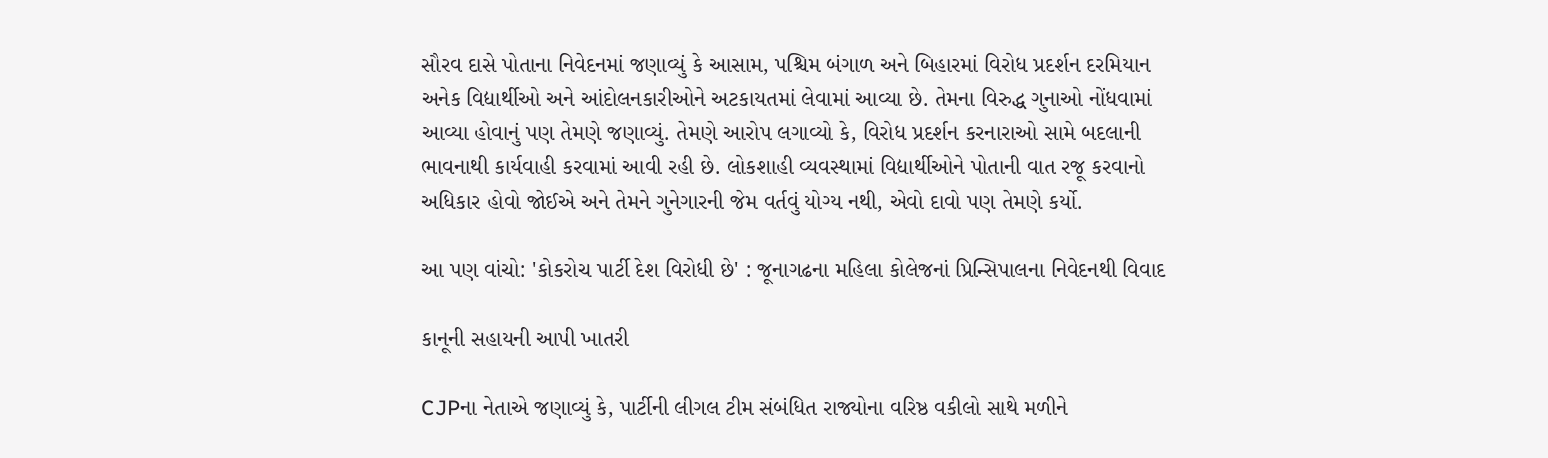સૌરવ દાસે પોતાના નિવેદનમાં જણાવ્યું કે આસામ, પશ્ચિમ બંગાળ અને બિહારમાં વિરોધ પ્રદર્શન દરમિયાન અનેક વિદ્યાર્થીઓ અને આંદોલનકારીઓને અટકાયતમાં લેવામાં આવ્યા છે. તેમના વિરુદ્ધ ગુનાઓ નોંધવામાં આવ્યા હોવાનું પણ તેમણે જણાવ્યું. તેમણે આરોપ લગાવ્યો કે, વિરોધ પ્રદર્શન કરનારાઓ સામે બદલાની ભાવનાથી કાર્યવાહી કરવામાં આવી રહી છે. લોકશાહી વ્યવસ્થામાં વિદ્યાર્થીઓને પોતાની વાત રજૂ કરવાનો અધિકાર હોવો જોઈએ અને તેમને ગુનેગારની જેમ વર્તવું યોગ્ય નથી, એવો દાવો પણ તેમણે કર્યો.

આ પણ વાંચો: 'કોકરોચ પાર્ટી દેશ વિરોધી છે' : જૂનાગઢના મહિલા કોલેજનાં પ્રિન્સિપાલના નિવેદનથી વિવાદ

કાનૂની સહાયની આપી ખાતરી

CJPના નેતાએ જણાવ્યું કે, પાર્ટીની લીગલ ટીમ સંબંધિત રાજ્યોના વરિષ્ઠ વકીલો સાથે મળીને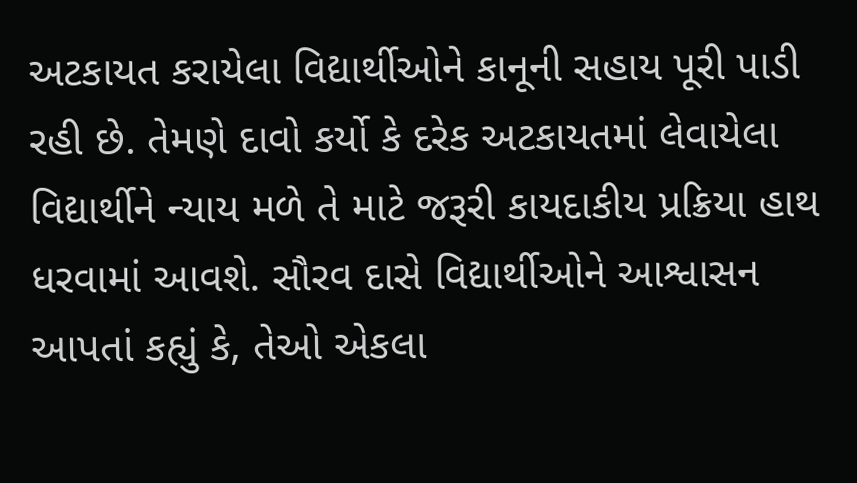અટકાયત કરાયેલા વિદ્યાર્થીઓને કાનૂની સહાય પૂરી પાડી રહી છે. તેમણે દાવો કર્યો કે દરેક અટકાયતમાં લેવાયેલા વિદ્યાર્થીને ન્યાય મળે તે માટે જરૂરી કાયદાકીય પ્રક્રિયા હાથ ધરવામાં આવશે. સૌરવ દાસે વિદ્યાર્થીઓને આશ્વાસન આપતાં કહ્યું કે, તેઓ એકલા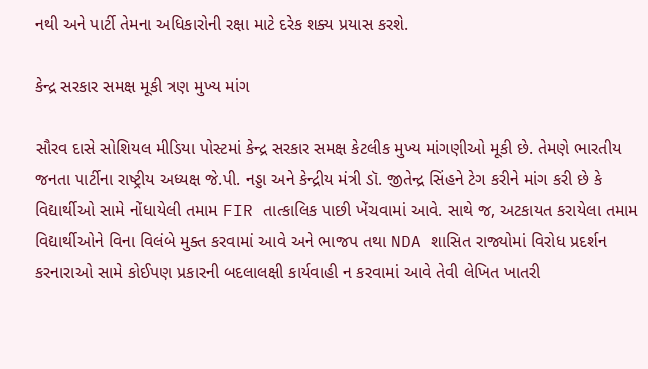નથી અને પાર્ટી તેમના અધિકારોની રક્ષા માટે દરેક શક્ય પ્રયાસ કરશે.

કેન્દ્ર સરકાર સમક્ષ મૂકી ત્રણ મુખ્ય માંગ

સૌરવ દાસે સોશિયલ મીડિયા પોસ્ટમાં કેન્દ્ર સરકાર સમક્ષ કેટલીક મુખ્ય માંગણીઓ મૂકી છે. તેમણે ભારતીય જનતા પાર્ટીના રાષ્ટ્રીય અધ્યક્ષ જે.પી. નડ્ડા અને કેન્દ્રીય મંત્રી ડૉ. જીતેન્દ્ર સિંહને ટેગ કરીને માંગ કરી છે કે વિદ્યાર્થીઓ સામે નોંધાયેલી તમામ FIR તાત્કાલિક પાછી ખેંચવામાં આવે. સાથે જ, અટકાયત કરાયેલા તમામ વિદ્યાર્થીઓને વિના વિલંબે મુક્ત કરવામાં આવે અને ભાજપ તથા NDA શાસિત રાજ્યોમાં વિરોધ પ્રદર્શન કરનારાઓ સામે કોઈપણ પ્રકારની બદલાલક્ષી કાર્યવાહી ન કરવામાં આવે તેવી લેખિત ખાતરી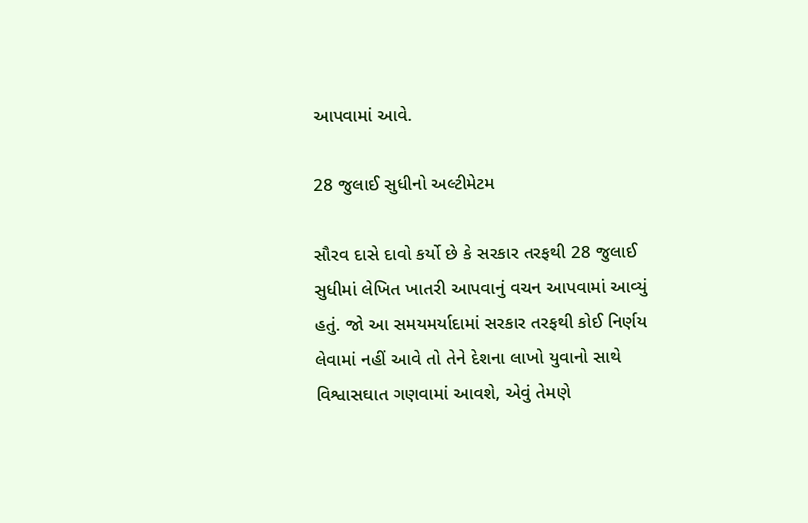આપવામાં આવે.

28 જુલાઈ સુધીનો અલ્ટીમેટમ

સૌરવ દાસે દાવો કર્યો છે કે સરકાર તરફથી 28 જુલાઈ સુધીમાં લેખિત ખાતરી આપવાનું વચન આપવામાં આવ્યું હતું. જો આ સમયમર્યાદામાં સરકાર તરફથી કોઈ નિર્ણય લેવામાં નહીં આવે તો તેને દેશના લાખો યુવાનો સાથે વિશ્વાસઘાત ગણવામાં આવશે, એવું તેમણે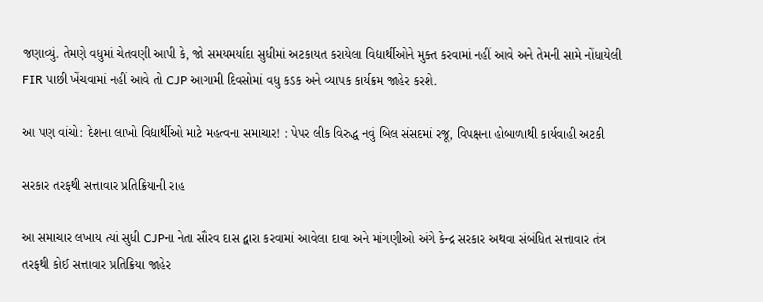જણાવ્યું. તેમણે વધુમાં ચેતવણી આપી કે, જો સમયમર્યાદા સુધીમાં અટકાયત કરાયેલા વિદ્યાર્થીઓને મુક્ત કરવામાં નહીં આવે અને તેમની સામે નોંધાયેલી FIR પાછી ખેંચવામાં નહીં આવે તો CJP આગામી દિવસોમાં વધુ કડક અને વ્યાપક કાર્યક્રમ જાહેર કરશે.

આ પણ વાંચો: દેશના લાખો વિદ્યાર્થીઓ માટે મહત્વના સમાચાર! : પેપર લીક વિરુદ્ધ નવું બિલ સંસદમાં રજૂ, વિપક્ષના હોબાળાથી કાર્યવાહી અટકી

સરકાર તરફથી સત્તાવાર પ્રતિક્રિયાની રાહ

આ સમાચાર લખાય ત્યાં સુધી CJPના નેતા સૌરવ દાસ દ્વારા કરવામાં આવેલા દાવા અને માંગણીઓ અંગે કેન્દ્ર સરકાર અથવા સંબંધિત સત્તાવાર તંત્ર તરફથી કોઈ સત્તાવાર પ્રતિક્રિયા જાહેર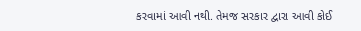કરવામાં આવી નથી. તેમજ સરકાર દ્વારા આવી કોઈ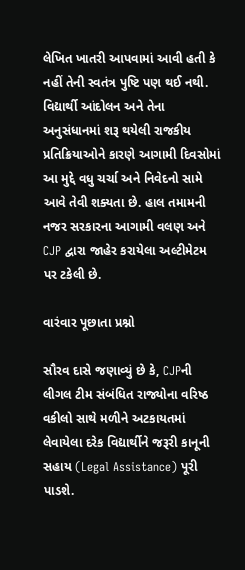લેખિત ખાતરી આપવામાં આવી હતી કે નહીં તેની સ્વતંત્ર પુષ્ટિ પણ થઈ નથી. વિદ્યાર્થી આંદોલન અને તેના અનુસંધાનમાં શરૂ થયેલી રાજકીય પ્રતિક્રિયાઓને કારણે આગામી દિવસોમાં આ મુદ્દે વધુ ચર્ચા અને નિવેદનો સામે આવે તેવી શક્યતા છે. હાલ તમામની નજર સરકારના આગામી વલણ અને CJP દ્વારા જાહેર કરાયેલા અલ્ટીમેટમ પર ટકેલી છે.

વારંવાર પૂછાતા પ્રશ્નો

સૌરવ દાસે જણાવ્યું છે કે, CJPની લીગલ ટીમ સંબંધિત રાજ્યોના વરિષ્ઠ વકીલો સાથે મળીને અટકાયતમાં લેવાયેલા દરેક વિદ્યાર્થીને જરૂરી કાનૂની સહાય (Legal Assistance) પૂરી પાડશે.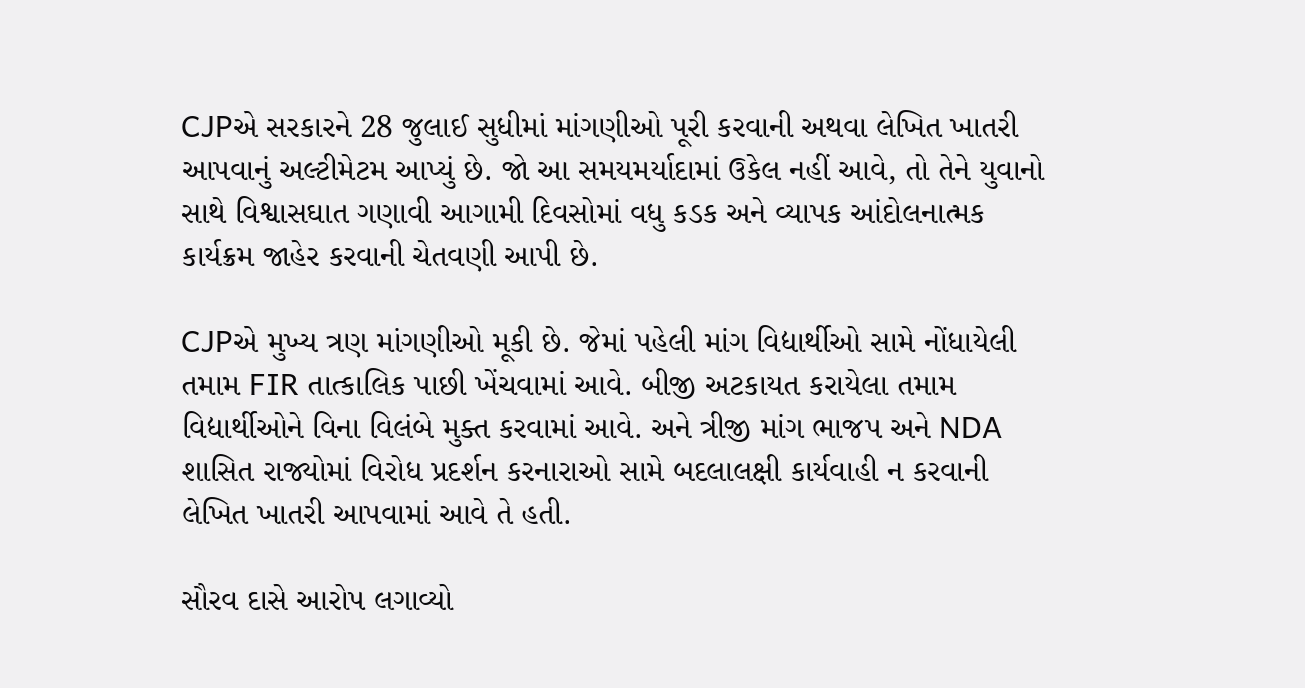CJPએ સરકારને 28 જુલાઈ સુધીમાં માંગણીઓ પૂરી કરવાની અથવા લેખિત ખાતરી આપવાનું અલ્ટીમેટમ આપ્યું છે. જો આ સમયમર્યાદામાં ઉકેલ નહીં આવે, તો તેને યુવાનો સાથે વિશ્વાસઘાત ગણાવી આગામી દિવસોમાં વધુ કડક અને વ્યાપક આંદોલનાત્મક કાર્યક્રમ જાહેર કરવાની ચેતવણી આપી છે.

CJPએ મુખ્ય ત્રણ માંગણીઓ મૂકી છે. જેમાં પહેલી માંગ વિદ્યાર્થીઓ સામે નોંધાયેલી તમામ FIR તાત્કાલિક પાછી ખેંચવામાં આવે. બીજી અટકાયત કરાયેલા તમામ વિદ્યાર્થીઓને વિના વિલંબે મુક્ત કરવામાં આવે. અને ત્રીજી માંગ ભાજપ અને NDA શાસિત રાજ્યોમાં વિરોધ પ્રદર્શન કરનારાઓ સામે બદલાલક્ષી કાર્યવાહી ન કરવાની લેખિત ખાતરી આપવામાં આવે તે હતી.

સૌરવ દાસે આરોપ લગાવ્યો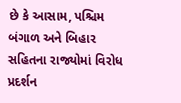છે કે આસામ, પશ્ચિમ બંગાળ અને બિહાર સહિતના રાજ્યોમાં વિરોધ પ્રદર્શન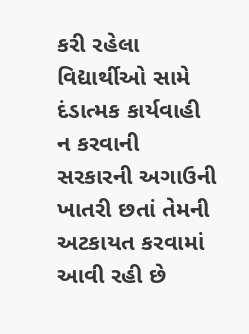કરી રહેલા વિદ્યાર્થીઓ સામે દંડાત્મક કાર્યવાહી ન કરવાની સરકારની અગાઉની ખાતરી છતાં તેમની અટકાયત કરવામાં આવી રહી છે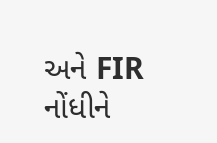અને FIR નોંધીને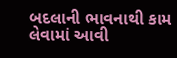બદલાની ભાવનાથી કામ લેવામાં આવી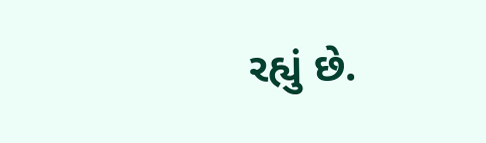રહ્યું છે.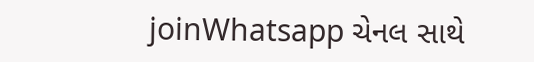joinWhatsapp ચેનલ સાથે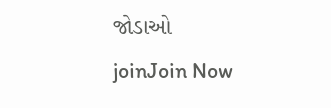જોડાઓ
joinJoin Now